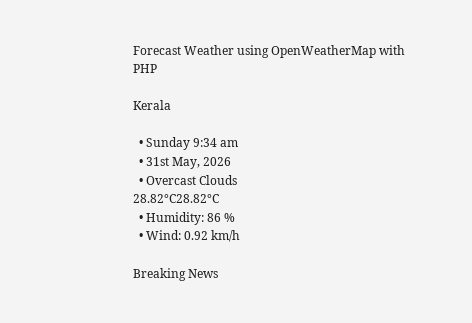Forecast Weather using OpenWeatherMap with PHP

Kerala

  • Sunday 9:34 am
  • 31st May, 2026
  • Overcast Clouds
28.82°C28.82°C
  • Humidity: 86 %
  • Wind: 0.92 km/h

Breaking News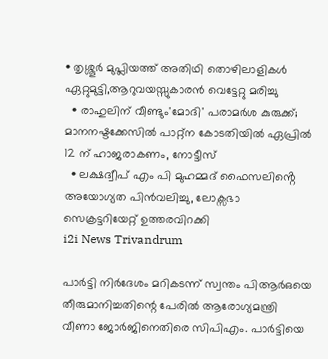• തൃശ്ശൂർ മുപ്ലിയത്ത് അതിഥി തൊഴിലാളികൾ ഏറ്റുമുട്ടി,ആറുവയസ്സുകാരൻ വെട്ടേറ്റു മരിച്ചു
  • രാഹുലിന് വീണ്ടും'മോദി' പരാമര്‍ശ കുരുക്ക്; മാനനഷ്ടക്കേസിൽ പാറ്റ്ന കോടതിയിൽ ഏപ്രിൽ 12 ന് ഹാജരാകണം, നോട്ടീസ്
  • ലക്ഷദ്വീപ് എം പി മുഹമ്മദ് ഫൈസലിൻ്റെ അയോഗ്യത പിൻവലിച്ചു, ലോക്സഭാ  സെക്രട്ടറിയേറ്റ് ഉത്തരവിറക്കി
i2i News Trivandrum

പാര്‍ട്ടി നിര്‍ദേശം മറികടന്ന് സ്വന്തം പിആര്‍ഒയെ തീരുമാനിച്ചതിന്റെ പേരില്‍ ആരോഗ്യമന്ത്രി വീണാ ജോർജിനെതിരെ സിപിഎം. പാര്‍ട്ടിയെ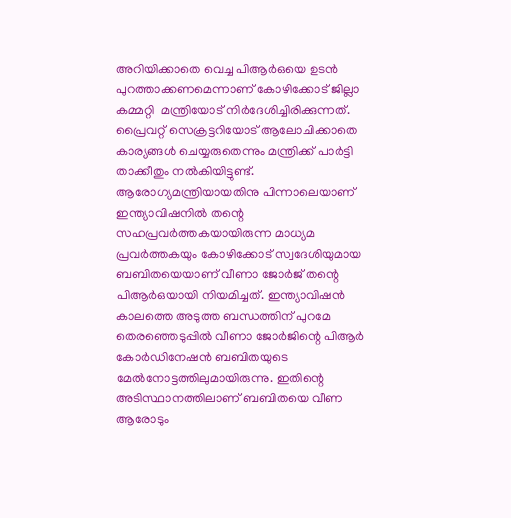അറിയിക്കാതെ വെച്ച പിആര്‍ഒയെ ഉടന്‍ പുറത്താക്കണമെന്നാണ് കോഴിക്കോട് ജില്ലാ കമ്മറ്റി  മന്ത്രിയോട് നിര്‍ദേശിച്ചിരിക്കുന്നത്.  പ്രൈവറ്റ് സെക്രട്ടറിയോട് ആലോചിക്കാതെ കാര്യങ്ങള്‍ ചെയ്യരുതെന്നും മന്ത്രിക്ക് പാര്‍ട്ടി താക്കീതും നൽകിയിട്ടുണ്ട്. ആരോഗ്യമന്ത്രിയായതിനു പിന്നാലെയാണ് ഇന്ത്യാവിഷനില്‍ തന്റെ സഹപ്രവര്‍ത്തകയായിരുന്ന മാധ്യമ പ്രവര്‍ത്തകയും കോഴിക്കോട് സ്വദേശിയുമായ ബബിതയെയാണ് വീണാ ജോര്‍ജ് തന്റെ പിആര്‍ഒയായി നിയമിച്ചത്. ഇന്ത്യാവിഷൻ കാലത്തെ അടുത്ത ബന്ധത്തിന് പുറമേ തെരഞ്ഞെടുപ്പിൽ വീണാ ജോർജിന്റെ പിആർ കോർഡിനേഷൻ ബബിതയുടെ മേൽനോട്ടത്തിലുമായിരുന്നു. ഇതിന്റെ അടിസ്ഥാനത്തിലാണ് ബബിതയെ വീണ ആരോടും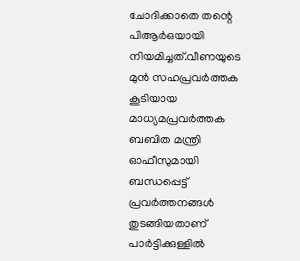ചോദിക്കാതെ തന്റെ പിആർഒയായി നിയമിച്ചത്.വീണയുടെ മുൻ സഹപ്രവർത്തക കൂടിയായ മാധ്യമപ്രവർത്തക ബബിത മന്ത്രി ഓഫീസുമായി ബന്ധപ്പെട്ട് പ്രവർത്തനങ്ങൾ തുടങ്ങിയതാണ് പാർട്ടിക്കുള്ളിൽ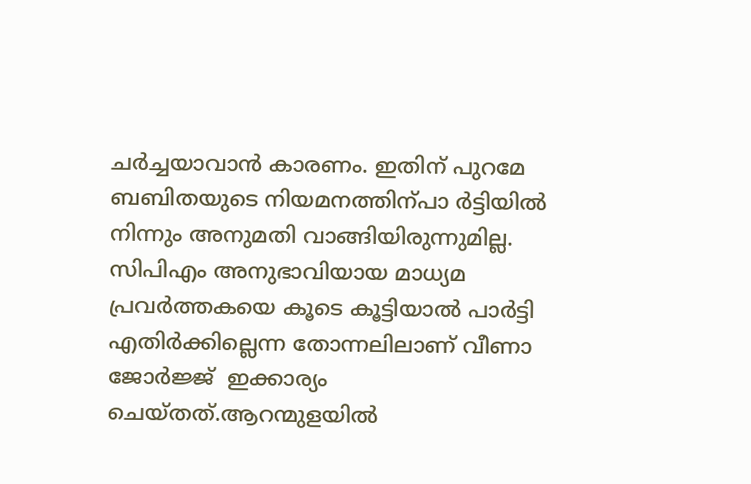ചർച്ചയാവാൻ കാരണം. ഇതിന് പുറമേ ബബിതയുടെ നിയമനത്തിന്പാ ര്‍ട്ടിയില്‍ നിന്നും അനുമതി വാങ്ങിയിരുന്നുമില്ല. സിപിഎം അനുഭാവിയായ മാധ്യമ പ്രവര്‍ത്തകയെ കൂടെ കൂട്ടിയാല്‍ പാര്‍ട്ടി എതിര്‍ക്കില്ലെന്ന തോന്നലിലാണ് വീണാ ജോര്‍ജ്ജ്  ഇക്കാര്യം ചെയ്തത്.ആറന്മുളയിൽ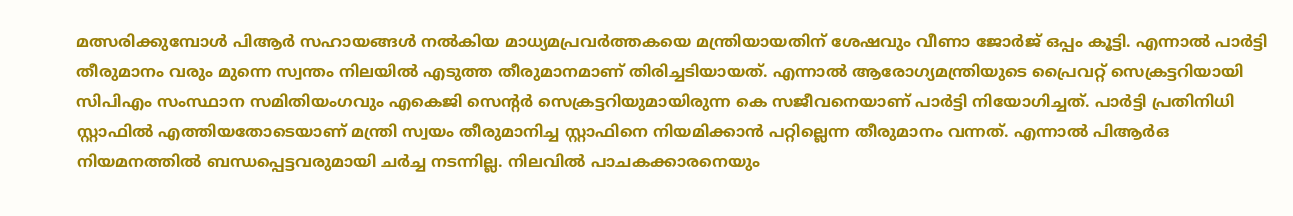മത്സരിക്കുമ്പോൾ പിആർ സഹായങ്ങൾ നൽകിയ മാധ്യമപ്രവർത്തകയെ മന്ത്രിയായതിന് ശേഷവും വീണാ ജോർജ് ഒപ്പം കൂട്ടി. എന്നാൽ പാർട്ടി തീരുമാനം വരും മുന്നെ സ്വന്തം നിലയിൽ എടുത്ത തീരുമാനമാണ് തിരിച്ചടിയായത്. എന്നാല്‍ ആരോഗ്യമന്ത്രിയുടെ പ്രൈവറ്റ് സെക്രട്ടറിയായി സിപിഎം സംസ്ഥാന സമിതിയംഗവും എകെജി സെന്റര്‍ സെക്രട്ടറിയുമായിരുന്ന കെ സജീവനെയാണ് പാര്‍ട്ടി നിയോഗിച്ചത്. പാര്‍ട്ടി പ്രതിനിധി സ്റ്റാഫില്‍ എത്തിയതോടെയാണ് മന്ത്രി സ്വയം തീരുമാനിച്ച സ്റ്റാഫിനെ നിയമിക്കാന്‍ പറ്റില്ലെന്ന തീരുമാനം വന്നത്. എന്നാൽ പിആർഒ നിയമനത്തിൽ ബന്ധപ്പെട്ടവരുമായി ചർച്ച നടന്നില്ല. നിലവിൽ പാചകക്കാരനെയും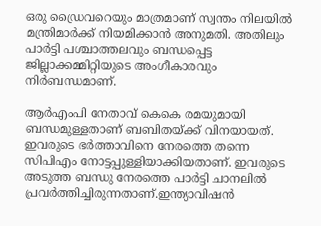ഒരു ഡ്രൈവറെയും മാത്രമാണ് സ്വന്തം നിലയിൽ മന്ത്രിമാർക്ക് നിയമിക്കാൻ അനുമതി. അതിലും പാർട്ടി പശ്ചാത്തലവും ബന്ധപ്പെട്ട ജില്ലാക്കമ്മിറ്റിയുടെ അംഗീകാരവും നിർബന്ധമാണ്.

ആര്‍എംപി നേതാവ് കെകെ രമയുമായി ബന്ധമുള്ളതാണ് ബബിതയ്ക്ക് വിനയായത്. ഇവരുടെ ഭര്‍ത്താവിനെ നേരത്തെ തന്നെ സിപിഎം നോട്ടപ്പുള്ളിയാക്കിയതാണ്. ഇവരുടെ അടുത്ത ബന്ധു നേരത്തെ പാര്‍ട്ടി ചാനലില്‍ പ്രവര്‍ത്തിച്ചിരുന്നതാണ്.ഇന്ത്യാവിഷന്‍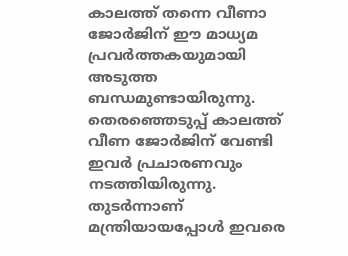കാലത്ത് തന്നെ വീണാ ജോര്‍ജിന് ഈ മാധ്യമ പ്രവര്‍ത്തകയുമായി അടുത്ത ബന്ധമുണ്ടായിരുന്നു. തെരഞ്ഞെടുപ്പ് കാലത്ത് വീണ ജോര്‍ജിന് വേണ്ടി ഇവര്‍ പ്രചാരണവും നടത്തിയിരുന്നു. തുടര്‍ന്നാണ് മന്ത്രിയായപ്പോള്‍ ഇവരെ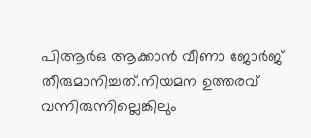പിആര്‍ഒ ആക്കാന്‍ വീണാ ജോര്‍ജ് തീരുമാനിച്ചത്.നിയമന ഉത്തരവ് വന്നിരുന്നില്ലെങ്കിലും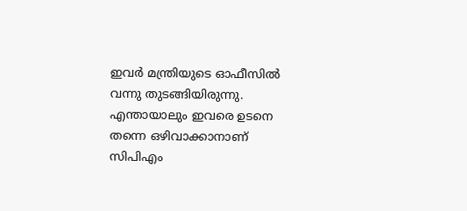ഇവര്‍ മന്ത്രിയുടെ ഓഫീസില്‍ വന്നു തുടങ്ങിയിരുന്നു. എന്തായാലും ഇവരെ ഉടനെ തന്നെ ഒഴിവാക്കാനാണ് സിപിഎം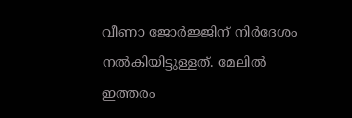വീണാ ജോര്‍ജ്ജിന് നിര്‍ദേശം നല്‍കിയിട്ടുള്ളത്. മേലില്‍ ഇത്തരം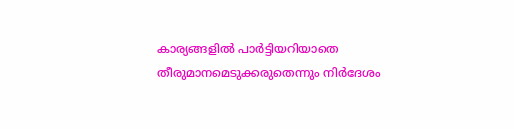കാര്യങ്ങളില്‍ പാര്‍ട്ടിയറിയാതെ തീരുമാനമെടുക്കരുതെന്നും നിര്‍ദേശം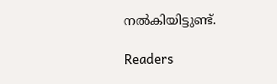നല്‍കിയിട്ടുണ്ട്.

Readers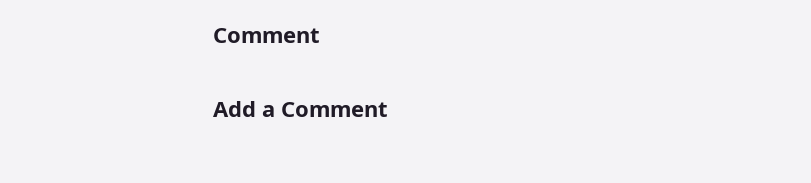Comment

Add a Comment